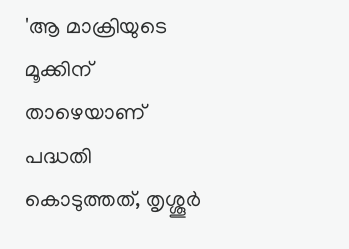'ആ മാക്രിയുടെ മൂക്കിന് താഴെയാണ് പദ്ധതി കൊടുത്തത്, തൃശ്ശൂര്‍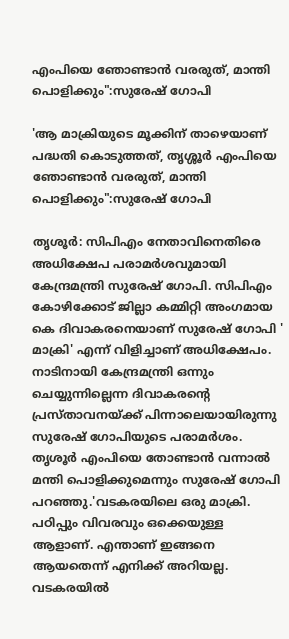എംപിയെ ഞോണ്ടാന്‍ വരരുത്, മാന്തി പൊളിക്കും":സുരേഷ് ഗോപി

'ആ മാക്രിയുടെ മൂക്കിന് താഴെയാണ് പദ്ധതി കൊടുത്തത്, തൃശ്ശൂര്‍ എംപിയെ ഞോണ്ടാന്‍ വരരുത്, മാന്തി പൊളിക്കും":സുരേഷ് ഗോപി

തൃശൂര്‍: സിപിഎം നേതാവിനെതിരെ അധിക്ഷേപ പരാമര്‍ശവുമായി കേന്ദ്രമന്ത്രി സുരേഷ് ഗോപി. സിപിഎം കോഴിക്കോട് ജില്ലാ കമ്മിറ്റി അംഗമായ കെ ദിവാകരനെയാണ് സുരേഷ് ഗോപി ' മാക്രി' എന്ന് വിളിച്ചാണ് അധിക്ഷേപം. നാടിനായി കേന്ദ്രമന്ത്രി ഒന്നും ചെയ്യുന്നില്ലെന്ന ദിവാകരന്റെ പ്രസ്താവനയ്ക്ക് പിന്നാലെയായിരുന്നു സുരേഷ് ഗോപിയുടെ പരാമര്‍ശം. തൃശൂര്‍ എംപിയെ തോണ്ടാന്‍ വന്നാല്‍ മന്തി പൊളിക്കുമെന്നും സുരേഷ് ഗോപി പറഞ്ഞു.'വടകരയിലെ ഒരു മാക്രി. പഠിപ്പും വിവരവും ഒക്കെയുള്ള ആളാണ്. എന്താണ് ഇങ്ങനെ ആയതെന്ന് എനിക്ക് അറിയല്ല. വടകരയില്‍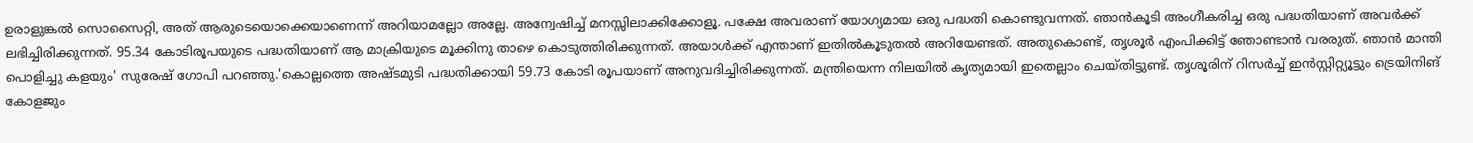ഉരാളുങ്കല്‍ സൊസൈറ്റി, അത് ആരുടെയൊക്കെയാണെന്ന് അറിയാമല്ലോ അല്ലേ. അന്വേഷിച്ച് മനസ്സിലാക്കിക്കോളൂ. പക്ഷേ അവരാണ് യോഗ്യമായ ഒരു പദ്ധതി കൊണ്ടുവന്നത്. ഞാന്‍കൂടി അംഗീകരിച്ച ഒരു പദ്ധതിയാണ് അവര്‍ക്ക് ലഭിച്ചിരിക്കുന്നത്. 95.34 കോടിരൂപയുടെ പദ്ധതിയാണ് ആ മാക്രിയുടെ മൂക്കിനു താഴെ കൊടുത്തിരിക്കുന്നത്. അയാള്‍ക്ക് എന്താണ് ഇതില്‍കൂടുതല്‍ അറിയേണ്ടത്. അതുകൊണ്ട്, തൃശൂര്‍ എംപിക്കിട്ട് ഞോണ്ടാന്‍ വരരുത്. ഞാന്‍ മാന്തി പൊളിച്ചു കളയും' സുരേഷ് ഗോപി പറഞ്ഞു.'കൊല്ലത്തെ അഷ്ടമുടി പദ്ധതിക്കായി 59.73 കോടി രൂപയാണ് അനുവദിച്ചിരിക്കുന്നത്. മന്ത്രിയെന്ന നിലയില്‍ കൃത്യമായി ഇതെല്ലാം ചെയ്തിട്ടുണ്ട്. തൃശൂരിന് റിസര്‍ച്ച് ഇന്‍സ്റ്റിറ്റ്യൂട്ടും ട്രെയിനിങ് കോളജും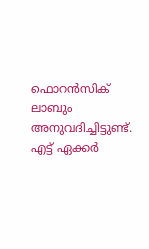ഫൊറന്‍സിക് ലാബും അനുവദിച്ചിട്ടുണ്ട്. എട്ട് ഏക്കര്‍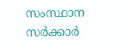സംസ്ഥാന സര്‍ക്കാര്‍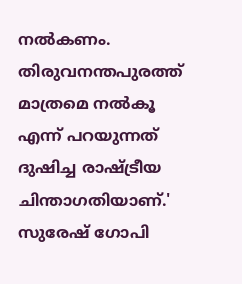നല്‍കണം. തിരുവനന്തപുരത്ത് മാത്രമെ നല്‍കൂ എന്ന് പറയുന്നത് ദുഷിച്ച രാഷ്ട്രീയ ചിന്താഗതിയാണ്.' സുരേഷ് ഗോപി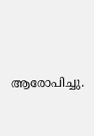ആരോപിച്ചു.